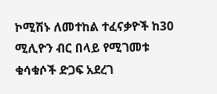ኮሚሽኑ ለመተከል ተፈናቃዮች ከ30 ሚሊዮን ብር በላይ የሚገመቱ ቁሳቁሶች ድጋፍ አደረገ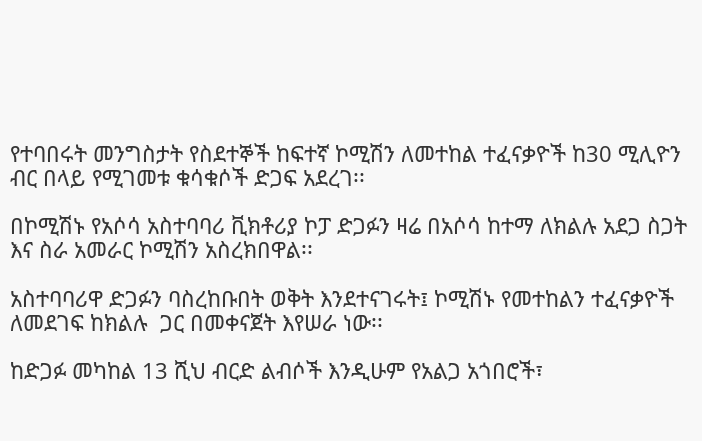የተባበሩት መንግስታት የስደተኞች ከፍተኛ ኮሚሽን ለመተከል ተፈናቃዮች ከ30 ሚሊዮን ብር በላይ የሚገመቱ ቁሳቁሶች ድጋፍ አደረገ፡፡

በኮሚሽኑ የአሶሳ አስተባባሪ ቪክቶሪያ ኮፓ ድጋፉን ዛሬ በአሶሳ ከተማ ለክልሉ አደጋ ስጋት እና ስራ አመራር ኮሚሽን አስረክበዋል፡፡

አስተባባሪዋ ድጋፉን ባስረከቡበት ወቅት እንደተናገሩት፤ ኮሚሽኑ የመተከልን ተፈናቃዮች ለመደገፍ ከክልሉ  ጋር በመቀናጀት እየሠራ ነው፡፡

ከድጋፉ መካከል 13 ሺህ ብርድ ልብሶች እንዲሁም የአልጋ አጎበሮች፣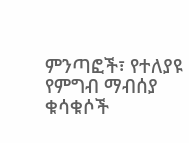ምንጣፎች፣ የተለያዩ የምግብ ማብሰያ ቁሳቁሶች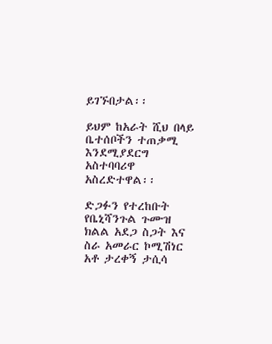ይገኙበታል፡፡

ይህም ከአራት ሺህ በላይ ቤተሰቦችን ተጠቃሚ እንደሚያደርግ አስተባባሪዋ አስረድተዋል፡፡

ድጋፉን የተረከቡት የቤኒሻንጉል ጉሙዝ ክልል አደጋ ስጋት እና ስራ አመራር ኮሚሽነር አቶ ታረቀኝ ታሲሳ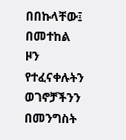በበኩላቸው፤ በመተከል ዞን የተፈናቀሉትን ወገኖቻችንን በመንግስት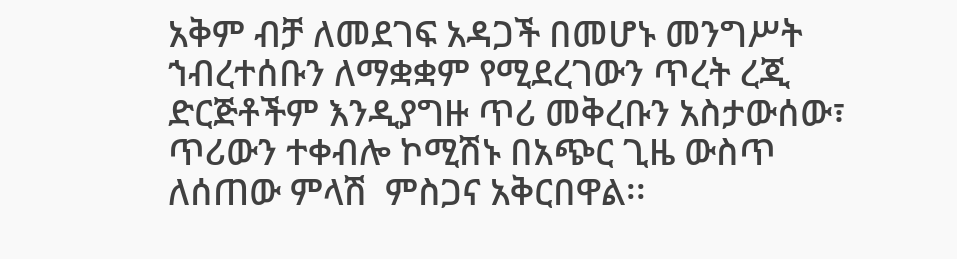አቅም ብቻ ለመደገፍ አዳጋች በመሆኑ መንግሥት ኀብረተሰቡን ለማቋቋም የሚደረገውን ጥረት ረጂ ድርጅቶችም እንዲያግዙ ጥሪ መቅረቡን አስታውሰው፣ ጥሪውን ተቀብሎ ኮሚሽኑ በአጭር ጊዜ ውስጥ ለሰጠው ምላሽ  ምስጋና አቅርበዋል፡፡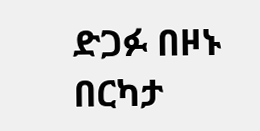ድጋፉ በዞኑ በርካታ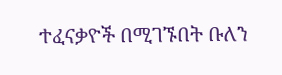ተፈናቃዮች በሚገኙበት ቡለን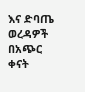እና ድባጤ ወረዳዎች በአጭር  ቀናት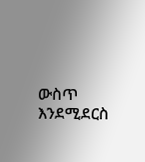ውስጥ እንደሚደርስ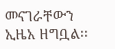መናገራቸውን ኢዜአ ዘግቧል፡፡